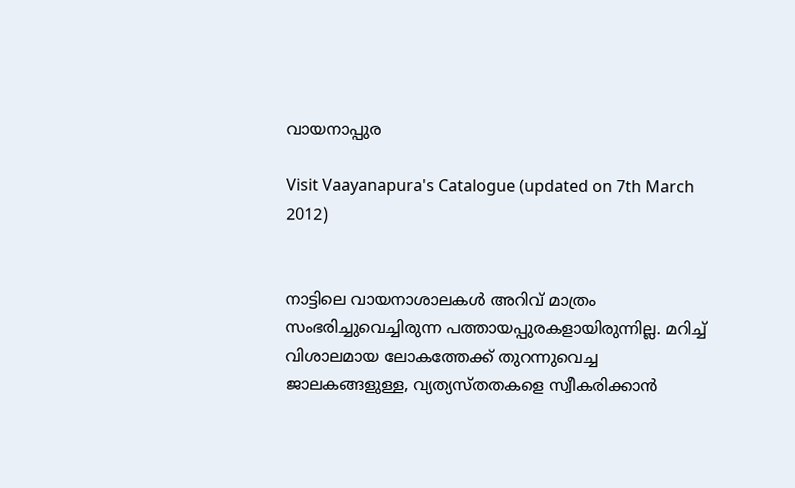വായനാപ്പുര

Visit Vaayanapura's Catalogue (updated on 7th March 2012)


നാട്ടിലെ വായനാശാലകള്‍ അറിവ് മാത്രം സംഭരിച്ചുവെച്ചിരുന്ന പത്തായപ്പുരകളായിരുന്നില്ല. മറിച്ച് വിശാലമായ ലോകത്തേക്ക് തുറന്നുവെച്ച ജാലകങ്ങളുള്ള, വ്യത്യസ്തതകളെ സ്വീകരിക്കാന്‍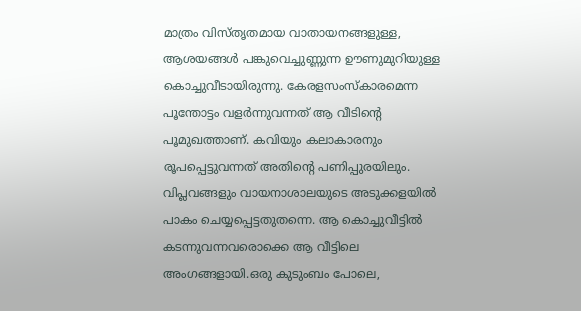മാത്രം വിസ്തൃതമായ വാതായനങ്ങളുള്ള, ആശയങ്ങള്‍ പങ്കുവെച്ചുണ്ണുന്ന ഊണുമുറിയുള്ള കൊച്ചുവീടായിരുന്നു. കേരളസംസ്കാരമെന്ന പൂന്തോട്ടം വളര്‍ന്നുവന്നത് ആ വീടിന്‍റെ പൂമുഖത്താണ്‌. കവിയും കലാകാരനും രൂപപ്പെട്ടുവന്നത് അതിന്‍റെ പണിപ്പുരയിലും. വിപ്ലവങ്ങളും വായനാശാലയുടെ അടുക്കളയില്‍ പാകം ചെയ്യപ്പെട്ടതുതന്നെ. ആ കൊച്ചുവീട്ടില്‍ കടന്നുവന്നവരൊക്കെ ആ വീട്ടിലെ അംഗങ്ങളായി.ഒരു കുടുംബം പോലെ,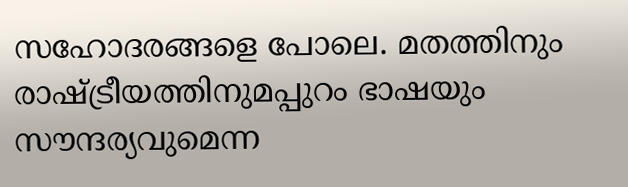സഹോദരങ്ങളെ പോലെ. മതത്തിനും രാഷ്ട്രീയത്തിനുമപ്പുറം ഭാഷയും സൗന്ദര്യവുമെന്ന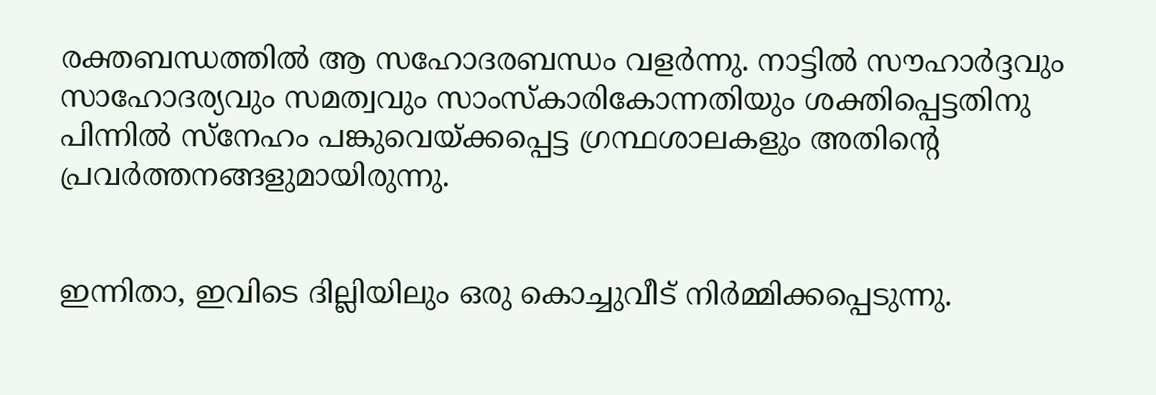രക്തബന്ധത്തില്‍ ആ സഹോദരബന്ധം വളര്‍ന്നു. നാട്ടില്‍ സൗഹാര്‍ദ്ദവും സാഹോദര്യവും സമത്വവും സാംസ്കാരികോന്നതിയും ശക്തിപ്പെട്ടതിനു പിന്നില്‍ സ്നേഹം പങ്കുവെയ്ക്കപ്പെട്ട ഗ്രന്ഥശാലകളും അതിന്‍റെ പ്രവര്‍ത്തനങ്ങളുമായിരുന്നു.


ഇന്നിതാ, ഇവിടെ ദില്ലിയിലും ഒരു കൊച്ചുവീട് നിര്‍മ്മിക്കപ്പെടുന്നു.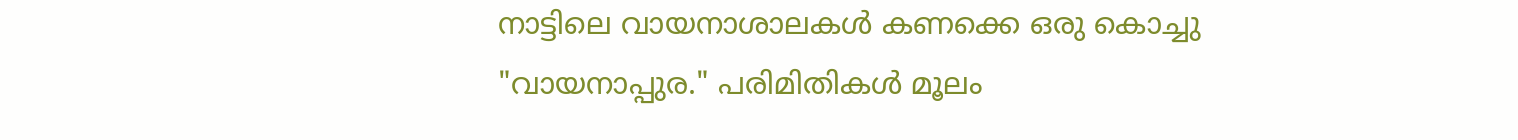നാട്ടിലെ വായനാശാലകള്‍ കണക്കെ ഒരു കൊച്ചു "വായനാപ്പുര." പരിമിതികള്‍ മൂലം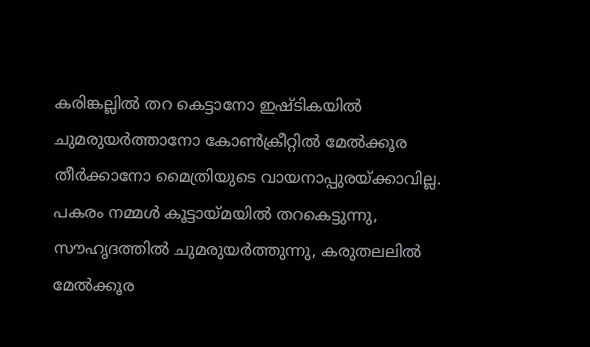കരിങ്കല്ലില്‍ തറ കെട്ടാനോ ഇഷ്ടികയില്‍ ചുമരുയര്‍ത്താനോ കോണ്‍ക്രീറ്റില്‍ മേല്‍ക്കൂര തീര്‍ക്കാനോ മൈത്രിയുടെ വായനാപ്പുരയ്ക്കാവില്ല. പകരം നമ്മള്‍ കൂട്ടായ്മയില്‍ തറകെട്ടുന്നു, സൗഹൃദത്തില്‍ ചുമരുയര്‍ത്തുന്നു, കരുതലലില്‍ മേല്‍ക്കൂര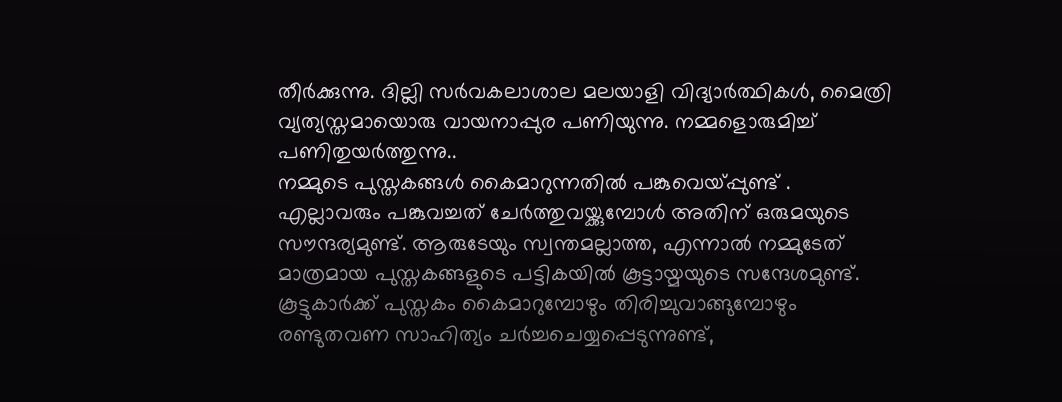തീര്‍ക്കുന്നു. ദില്ലി സര്‍വകലാശാല മലയാളി വിദ്യാര്‍ത്ഥികള്‍, മൈത്രി വ്യത്യസ്തമായൊരു വായനാപ്പുര പണിയുന്നു. നമ്മളൊരുമിച്ച് പണിതുയര്‍ത്തുന്നു..
നമ്മുടെ പുസ്തകങ്ങള്‍ കൈമാറുന്നതില്‍ പങ്കുവെയ്പ്പുണ്ട് . എല്ലാവരും പങ്കുവച്ചത് ചേര്‍ത്തുവയ്ക്കുമ്പോള്‍ അതിന് ഒരുമയുടെ സൗന്ദര്യമുണ്ട്. ആരുടേയും സ്വന്തമല്ലാത്ത, എന്നാല്‍ നമ്മുടേത് മാത്രമായ പുസ്തകങ്ങളുടെ പട്ടികയില്‍ കൂട്ടായ്മയുടെ സന്ദേശമുണ്ട്. കൂട്ടുകാര്‍ക്ക് പുസ്തകം കൈമാറുമ്പോഴും തിരിച്ചുവാങ്ങുമ്പോഴും രണ്ടുതവണ സാഹിത്യം ചര്‍ച്ചചെയ്യപ്പെടുന്നുണ്ട്,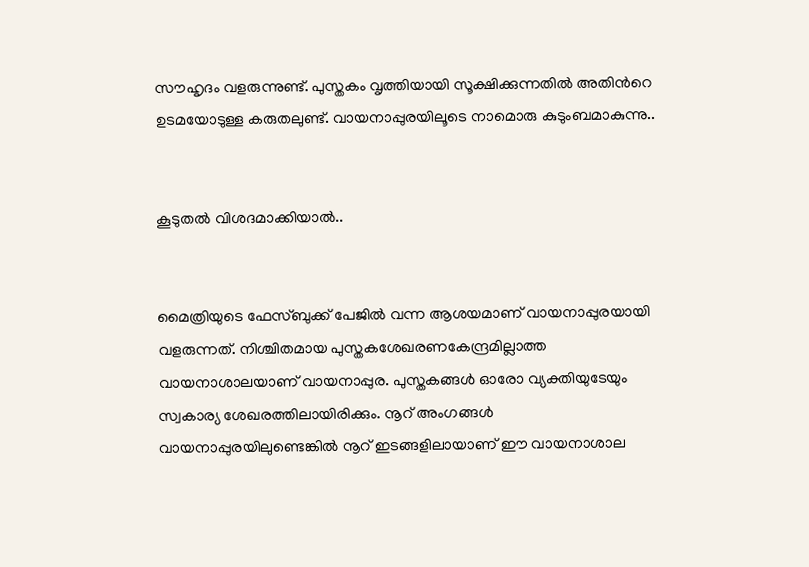സൗഹൃദം വളരുന്നുണ്ട്. പുസ്തകം വൃത്തിയായി സൂക്ഷിക്കുന്നതില്‍ അതിന്‍റെ ഉടമയോടുള്ള കരുതലുണ്ട്. വായനാപ്പുരയിലൂടെ നാമൊരു കുടുംബമാകുന്നു..


കൂടുതല്‍ വിശദമാക്കിയാല്‍..


മൈത്രിയുടെ ഫേസ്ബുക്ക് പേജില്‍ വന്ന ആശയമാണ് വായനാപ്പുരയായി വളരുന്നത്. നിശ്ചിതമായ പുസ്തകശേഖരണകേന്ദ്രമില്ലാത്ത വായനാശാലയാണ്‌ വായനാപ്പുര. പുസ്തകങ്ങള്‍ ഓരോ വ്യക്തിയുടേയും സ്വകാര്യ ശേഖരത്തിലായിരിക്കും. നൂറ്‌ അംഗങ്ങള്‍ വായനാപ്പുരയിലുണ്ടെങ്കില്‍ നൂറ് ഇടങ്ങളിലായാണ് ഈ വായനാശാല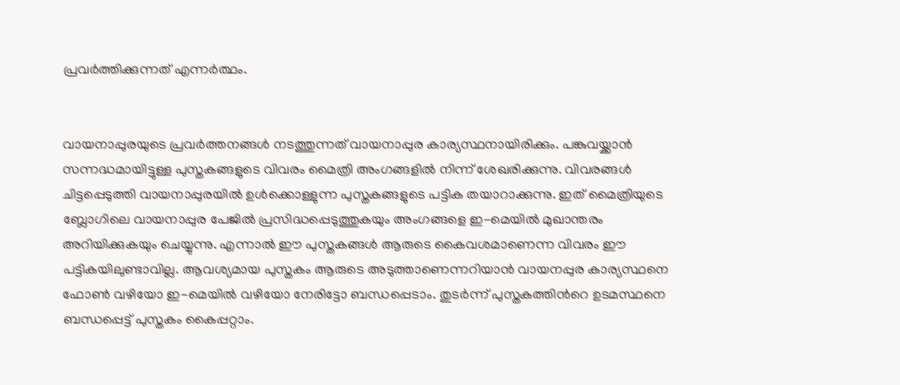പ്രവര്‍ത്തിക്കുന്നത് എന്നര്‍ത്ഥം.


വായനാപ്പുരയുടെ പ്രവര്‍ത്തനങ്ങള്‍ നടത്തുന്നത് വായനാപ്പുര കാര്യസ്ഥനായിരിക്കും. പങ്കുവയ്ക്കാന്‍ സന്നദ്ധമായിട്ടുള്ള പുസ്തകങ്ങളുടെ വിവരം മൈത്രി അംഗങ്ങളില്‍ നിന്ന് ശേഖരിക്കുന്നു. വിവരങ്ങള്‍ ചിട്ടപ്പെടുത്തി വായനാപ്പുരയില്‍ ഉള്‍ക്കൊള്ളുന്ന പുസ്തകങ്ങളുടെ പട്ടിക തയാറാക്കുന്നു. ഇത് മൈത്രിയുടെ ബ്ലോഗിലെ വായനാപ്പുര പേജില്‍ പ്രസിദ്ധപ്പെടുത്തുകയും അംഗങ്ങളെ ഇ-മെയില്‍ മുഖാന്തരം അറിയിക്കുകയും ചെയ്യുന്നു. എന്നാല്‍ ഈ പുസ്തകങ്ങള്‍ ആരുടെ കൈവശമാണെന്ന വിവരം ഈ പട്ടികയിലുണ്ടാവില്ല. ആവശ്യമായ പുസ്തകം ആരുടെ അടുത്താണെന്നറിയാന്‍ വായനപ്പുര കാര്യസ്ഥനെ ഫോണ്‍ വഴിയോ ഇ-മെയില്‍ വഴിയോ നേരിട്ടോ ബന്ധപ്പെടാം. തുടര്‍ന്ന് പുസ്തകത്തിന്‍റെ ഉടമസ്ഥനെ ബന്ധപ്പെട്ട് പുസ്തകം കൈപ്പറ്റാം.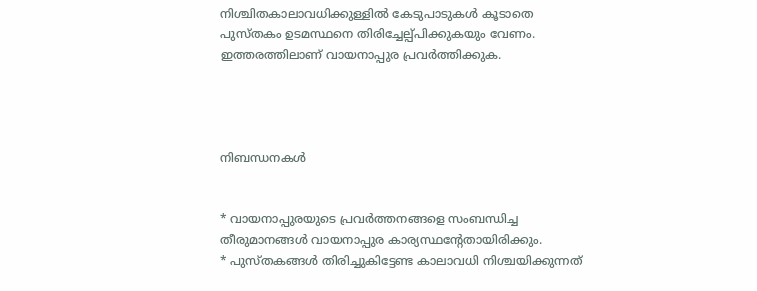നിശ്ചിതകാലാവധിക്കുള്ളില്‍ കേടുപാടുകള്‍ കൂടാതെ പുസ്തകം ഉടമസ്ഥനെ തിരിച്ചേല്പ്പിക്കുകയും വേണം. ഇത്തരത്തിലാണ് വായനാപ്പുര പ്രവര്‍ത്തിക്കുക.




നിബന്ധനകള്‍


* വായനാപ്പുരയുടെ പ്രവര്‍ത്തനങ്ങളെ സംബന്ധിച്ച തീരുമാനങ്ങള്‍ വായനാപ്പുര കാര്യസ്ഥന്‍റേതായിരിക്കും.
* പുസ്തകങ്ങള്‍ തിരിച്ചുകിട്ടേണ്ട കാലാവധി നിശ്ചയിക്കുന്നത്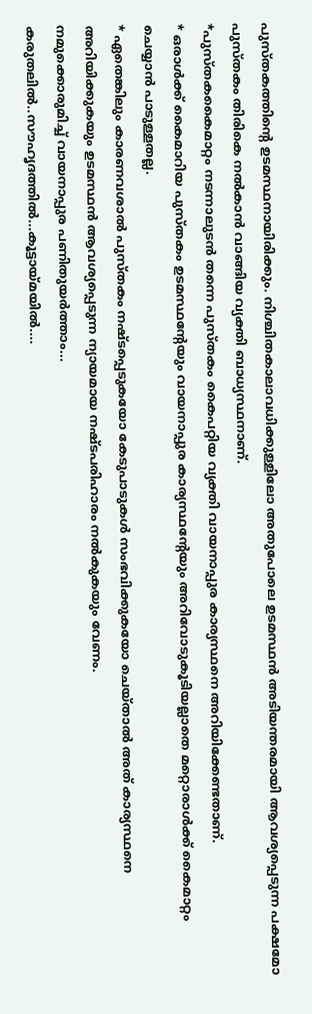പുസ്തകത്തിന്‍റെ ഉടമസ്ഥനായിരിക്കും. നിശ്ചിതകാലാവധിക്കുള്ളിലോ അതുപോലെ ഉടമസ്ഥന്‍ അടിയന്തരമായി ആവശ്യപ്പെടുന്ന പക്ഷമോ പുസ്തകം തിരികെ നല്‍കാന്‍ വാങ്ങിയ വ്യക്തി ബാധ്യസ്ഥനാണ്‌.
*പുസ്തകകൈമാറ്റം നടന്നാലുടന്‍ തന്നെ പുസ്തകം കൈപറ്റിയ വ്യക്തി വായനാപ്പുര കാര്യസ്ഥനെ അറിയിക്കേണ്ടതാണ്‌.
* ഒരാള്‍ക്ക് കൈമാറിയ പുസ്തകം ഉടമസ്ഥന്‍റേയും വായനാപ്പുര കാര്യസ്ഥന്‍റേയും അറിവോടുകൂടിയല്ലാതെ മറ്റൊരാള്‍ക്ക് കൈമാറ്റം ചെയ്യാന്‍ പാടുള്ളതല്ല.
* ഏതെങ്കിലും കാരണവശാല്‍ പുസ്തകം നഷ്ടപ്പെടുകയോ കേടുപാടുകള്‍ സംഭവിക്കുകയോ ചെയ്താല്‍ അത് കാര്യസ്ഥനെ അറിയിക്കുകയും ഉടമസ്ഥന്‍ ആവശ്യപ്പെടുന്ന ന്യായമായ നഷ്ടപരിഹാരം നല്‍കുകയും വേണം.
നമുക്കൊരുമിച്ച് വായനാപ്പുര പണിതുയര്‍ത്താം...
കരുതലില്‍..സൗഹൃദത്തില്‍...കൂട്ടായ്മയില്‍....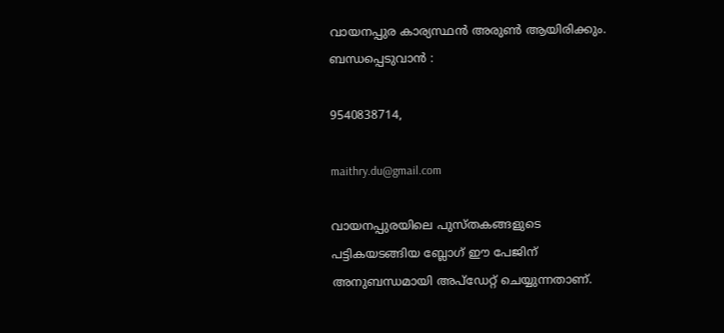വായനപ്പുര കാര്യസ്ഥന്‍ അരുണ്‍ ആയിരിക്കും. ബന്ധപ്പെടുവാന്‍ :

9540838714,

maithry.du@gmail.com

വായനപ്പുരയിലെ പുസ്തകങ്ങളുടെ പട്ടികയടങ്ങിയ ബ്ലോഗ് ഈ പേജിന് അനുബന്ധമായി അപ്ഡേറ്റ് ചെയ്യുന്നതാണ്‌.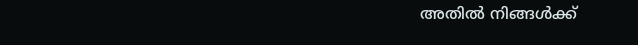അതില്‍ നിങ്ങള്‍ക്ക്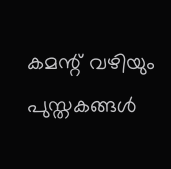കമന്റ് വഴിയും പുസ്തകങ്ങള്‍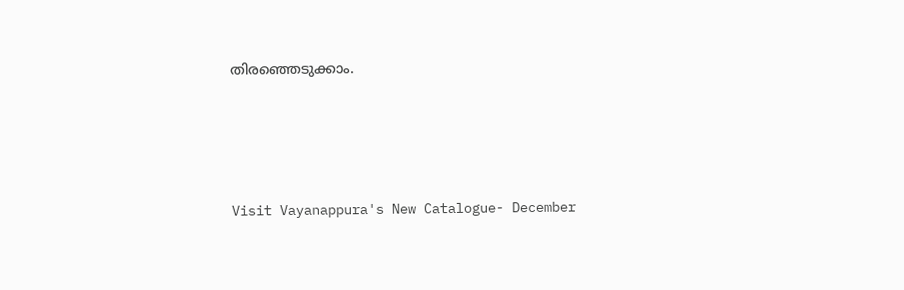തിരഞ്ഞെടുക്കാം.





Visit Vayanappura's New Catalogue- December